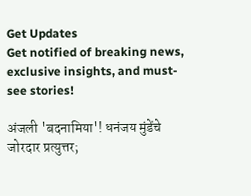Get Updates
Get notified of breaking news, exclusive insights, and must-see stories!

अंजली 'बदनामिया'! धनंजय मुंडेंचे जोरदार प्रत्युत्तर;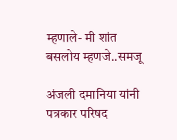म्हणाले- मी शांत बसलोय म्हणजे..समजू

अंजली दमानिया यांनी पत्रकार परिषद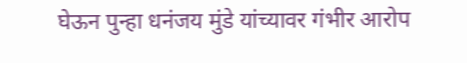घेऊन पुन्हा धनंजय मुंडे यांच्यावर गंभीर आरोप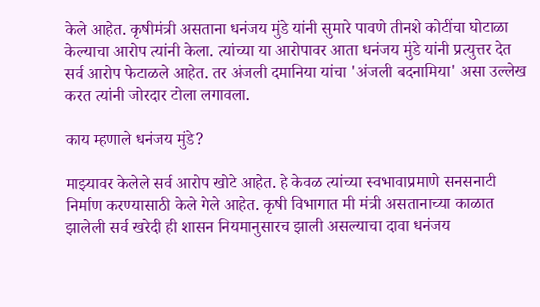केले आहेत. कृषीमंत्री असताना धनंजय मुंडे यांनी सुमारे पावणे तीनशे कोटींचा घोटाळा केल्याचा आरोप त्यांनी केला. त्यांच्या या आरोपावर आता धनंजय मुंडे यांनी प्रत्युत्तर देत सर्व आरोप फेटाळले आहेत. तर अंजली दमानिया यांचा 'अंजली बदनामिया' असा उल्लेख करत त्यांनी जोरदार टोला लगावला.

काय म्हणाले धनंजय मुंडे?

माझ्यावर केलेले सर्व आरोप खोटे आहेत. हे केवळ त्यांच्या स्वभावाप्रमाणे सनसनाटी निर्माण करण्यासाठी केले गेले आहेत. कृषी विभागात मी मंत्री असतानाच्या काळात झालेली सर्व खरेदी ही शासन नियमानुसारच झाली असल्याचा दावा धनंजय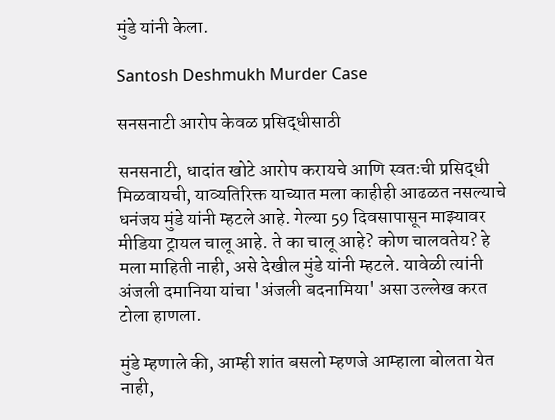मुंडे यांनी केला.

Santosh Deshmukh Murder Case

सनसनाटी आरोप केवळ प्रसिद्धीसाठी

सनसनाटी, धादांत खोटे आरोप करायचे आणि स्वतःची प्रसिद्धी मिळवायची, याव्यतिरिक्त याच्यात मला काहीही आढळत नसल्याचे धनंजय मुंडे यांनी म्हटले आहे. गेल्या 59 दिवसापासून माझ्यावर मीडिया ट्रायल चालू आहे. ते का चालू आहे? कोण चालवतेय? हे मला माहिती नाही, असे देखील मुंडे यांनी म्हटले. यावेळी त्यांनी अंजली दमानिया यांचा 'अंजली बदनामिया' असा उल्लेख करत टोला हाणला.

मुंडे म्हणाले की, आम्ही शांत बसलो म्हणजे आम्हाला बोलता येत नाही,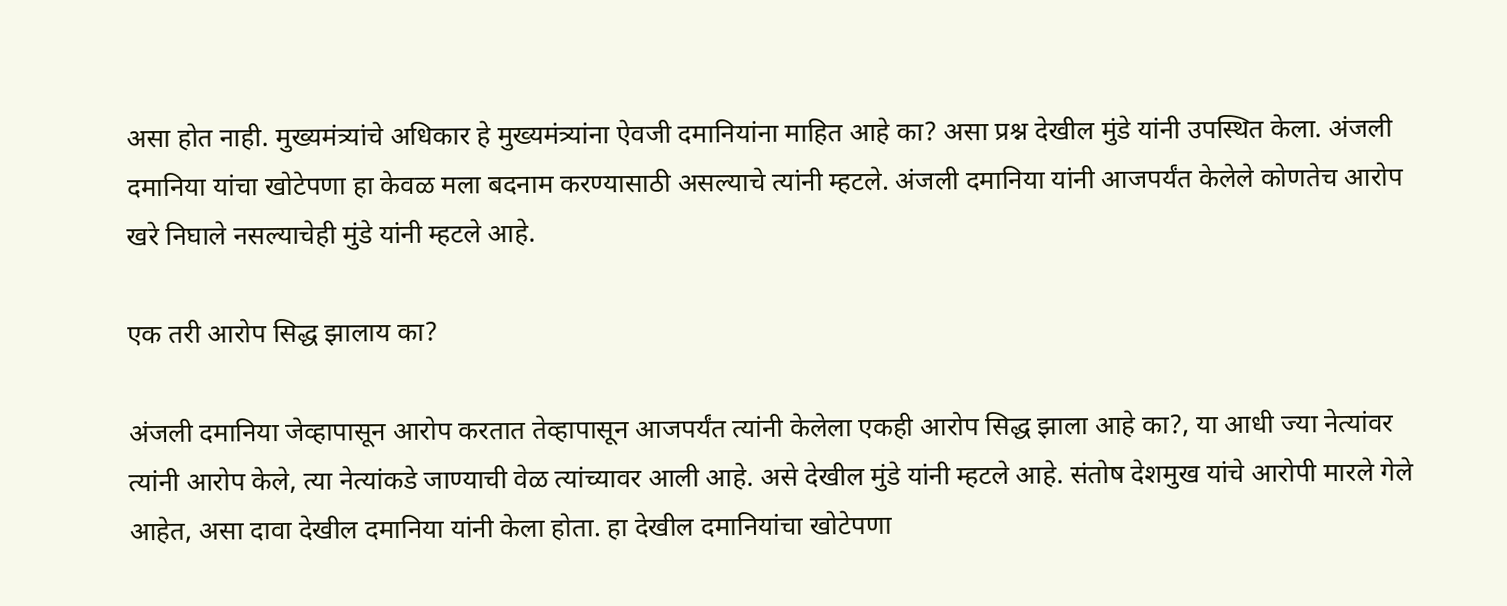असा होत नाही. मुख्यमंत्र्यांचे अधिकार हे मुख्यमंत्र्यांना ऐवजी दमानियांना माहित आहे का? असा प्रश्न देखील मुंडे यांनी उपस्थित केला. अंजली दमानिया यांचा खोटेपणा हा केवळ मला बदनाम करण्यासाठी असल्याचे त्यांनी म्हटले. अंजली दमानिया यांनी आजपर्यंत केलेले कोणतेच आरोप खरे निघाले नसल्याचेही मुंडे यांनी म्हटले आहे.

एक तरी आरोप सिद्ध झालाय का?

अंजली दमानिया जेव्हापासून आरोप करतात तेव्हापासून आजपर्यंत त्यांनी केलेला एकही आरोप सिद्ध झाला आहे का?, या आधी ज्या नेत्यांवर त्यांनी आरोप केले, त्या नेत्यांकडे जाण्याची वेळ त्यांच्यावर आली आहे. असे देखील मुंडे यांनी म्हटले आहे. संतोष देशमुख यांचे आरोपी मारले गेले आहेत, असा दावा देखील दमानिया यांनी केला होता. हा देखील दमानियांचा खोटेपणा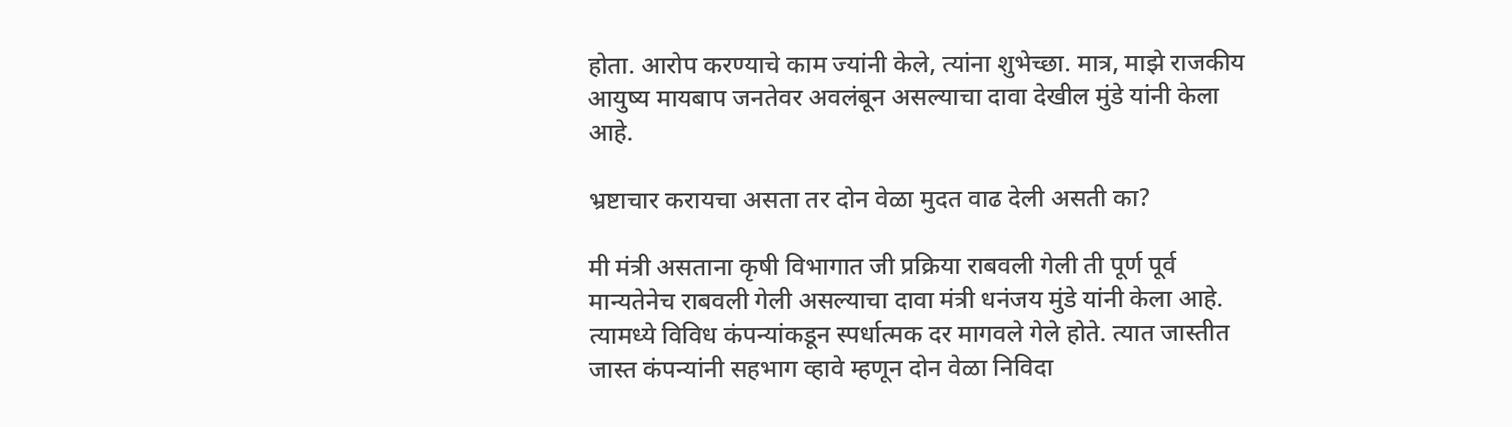होता. आरोप करण्याचे काम ज्यांनी केले, त्यांना शुभेच्छा. मात्र, माझे राजकीय आयुष्य मायबाप जनतेवर अवलंबून असल्याचा दावा देखील मुंडे यांनी केला आहे.

भ्रष्टाचार करायचा असता तर दोन वेळा मुदत वाढ देली असती का?

मी मंत्री असताना कृषी विभागात जी प्रक्रिया राबवली गेली ती पूर्ण पूर्व मान्यतेनेच राबवली गेली असल्याचा दावा मंत्री धनंजय मुंडे यांनी केला आहे. त्यामध्ये विविध कंपन्यांकडून स्पर्धात्मक दर मागवले गेले होते. त्यात जास्तीत जास्त कंपन्यांनी सहभाग व्हावे म्हणून दोन वेळा निविदा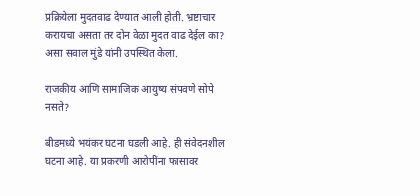प्रक्रियेला मुदतवाढ देण्यात आली होती. भ्रष्टाचार करायचा असता तर दोन वेळा मुदत वाढ देईल का? असा सवाल मुंडे यांनी उपस्थित केला.

राजकीय आणि सामाजिक आयुष्य संपवणे सोपे नसते?

बीडमध्ये भयंकर घटना घडली आहे. ही संवेदनशील घटना आहे. या प्रकरणी आरोपींना फासावर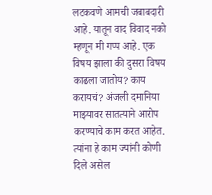लटकवणे आमची जबाबदारी आहे. यातून वाद विवाद नको म्हणून मी गप्प आहे. एक विषय झाला की दुसरा विषय काढला जातोय? काय करायचं? अंजली दमानिया माझ्यावर सातत्याने आरोप करण्याचे काम करत आहेत. त्यांना हे काम ज्यांनी कोणी दिले असेल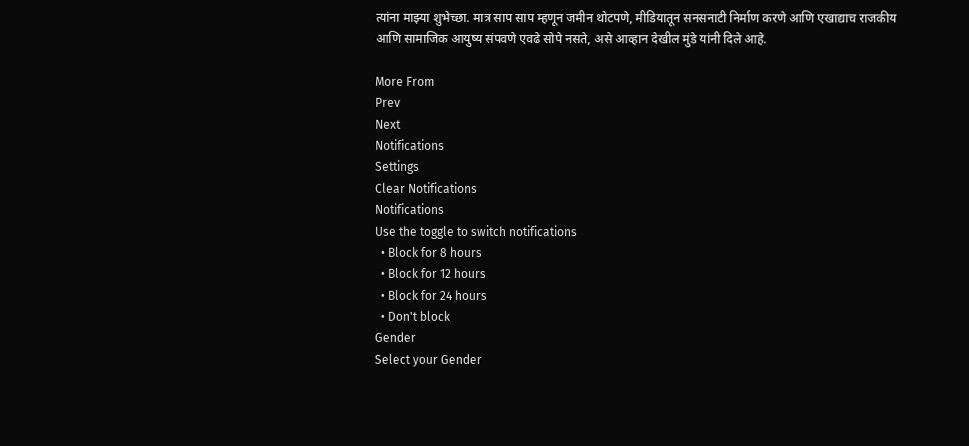त्यांना माझ्या शुभेच्छा. मात्र साप साप म्हणून जमीन थोटपणे, मीडियातून सनसनाटी निर्माण करणे आणि एखाद्याच राजकीय आणि सामाजिक आयुष्य संपवणे एवढे सोपे नसते, असे आव्हान देखील मुंडे यांनी दिले आहे.

More From
Prev
Next
Notifications
Settings
Clear Notifications
Notifications
Use the toggle to switch notifications
  • Block for 8 hours
  • Block for 12 hours
  • Block for 24 hours
  • Don't block
Gender
Select your Gender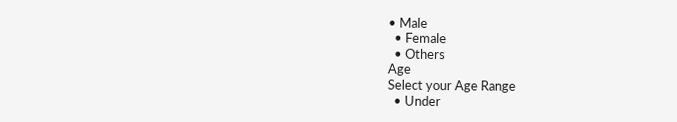• Male
  • Female
  • Others
Age
Select your Age Range
  • Under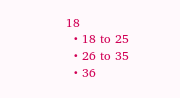18
  • 18 to 25
  • 26 to 35
  • 36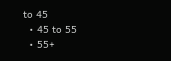to 45
  • 45 to 55
  • 55+